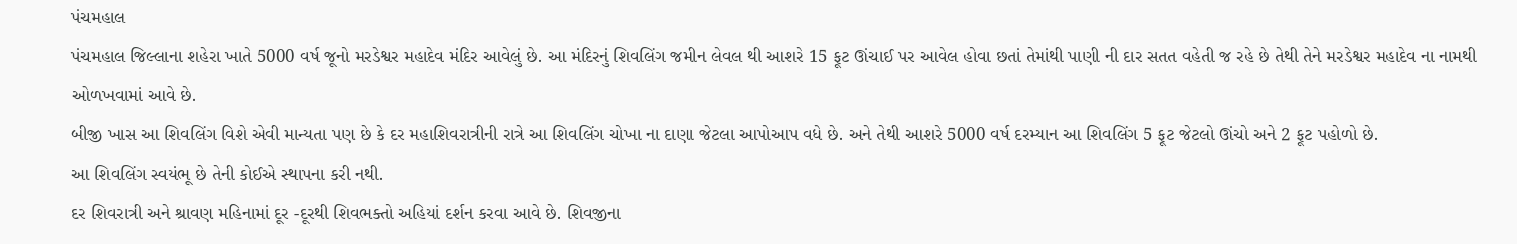પંચમહાલ
પંચમહાલ જિલ્લાના શહેરા ખાતે 5000 વર્ષ જૂનો મરડેશ્વર મહાદેવ મંદિર આવેલું છે. આ મંદિરનું શિવલિંગ જમીન લેવલ થી આશરે 15 ફૂટ ઊંચાઈ પર આવેલ હોવા છતાં તેમાંથી પાણી ની દાર સતત વહેતી જ રહે છે તેથી તેને મરડેશ્વર મહાદેવ ના નામથી ઓળખવામાં આવે છે.
બીજી ખાસ આ શિવલિંગ વિશે એવી માન્યતા પણ છે કે દર મહાશિવરાત્રીની રાત્રે આ શિવલિંગ ચોખા ના દાણા જેટલા આપોઆપ વધે છે. અને તેથી આશરે 5000 વર્ષ દરમ્યાન આ શિવલિંગ 5 ફૂટ જેટલો ઊંચો અને 2 ફૂટ પહોળો છે.
આ શિવલિંગ સ્વયંભૂ છે તેની કોઈએ સ્થાપના કરી નથી.
દર શિવરાત્રી અને શ્રાવણ મહિનામાં દૂર -દૂરથી શિવભક્તો અહિયાં દર્શન કરવા આવે છે. શિવજીના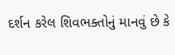દર્શન કરેલ શિવભક્તોનું માનવું છે કે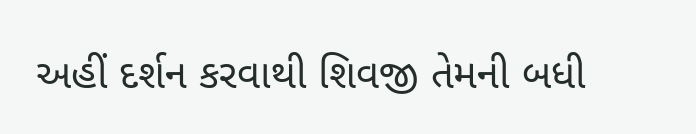અહીં દર્શન કરવાથી શિવજી તેમની બધી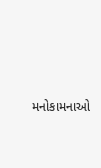મનોકામનાઓ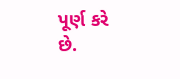પૂર્ણ કરે છે.